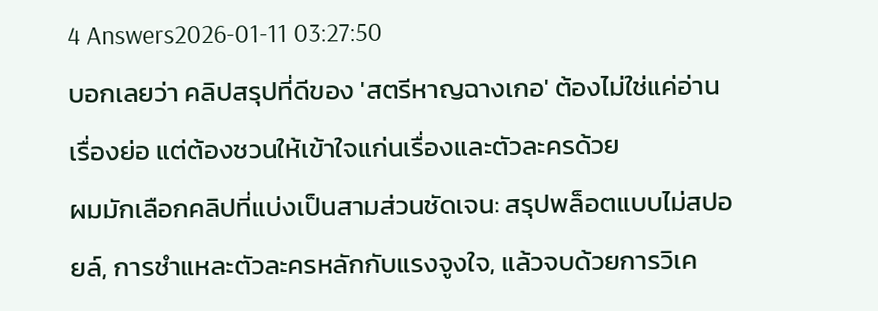4 Answers2026-01-11 03:27:50
บอกเลยว่า คลิปสรุปที่ดีของ 'สตรีหาญฉางเกอ' ต้องไม่ใช่แค่อ่านเรื่องย่อ แต่ต้องชวนให้เข้าใจแก่นเรื่องและตัวละครด้วย
ผมมักเลือกคลิปที่แบ่งเป็นสามส่วนชัดเจน: สรุปพล็อตแบบไม่สปอยล์, การชำแหละตัวละครหลักกับแรงจูงใจ, แล้วจบด้วยการวิเค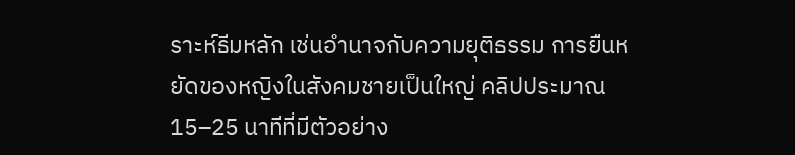ราะห์ธีมหลัก เช่นอำนาจกับความยุติธรรม การยืนหยัดของหญิงในสังคมชายเป็นใหญ่ คลิปประมาณ 15–25 นาทีที่มีตัวอย่าง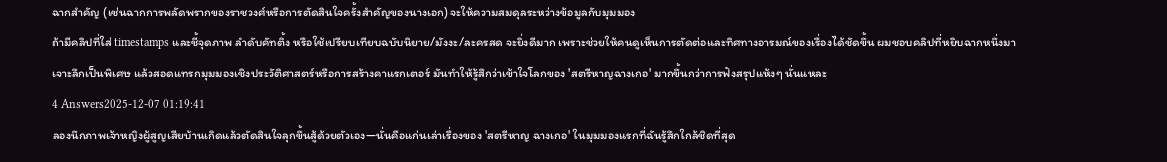ฉากสำคัญ (เช่นฉากการพลัดพรากของราชวงศ์หรือการตัดสินใจครั้งสำคัญของนางเอก) จะให้ความสมดุลระหว่างข้อมูลกับมุมมอง
ถ้ามีคลิปที่ใส่ timestamps และชี้จุดภาพ ลำดับคัทติ้ง หรือใช้เปรียบเทียบฉบับนิยาย/มังงะ/ละครสด จะยิ่งดีมาก เพราะช่วยให้คนดูเห็นการตัดต่อและทิศทางอารมณ์ของเรื่องได้ชัดขึ้น ผมชอบคลิปที่หยิบฉากหนึ่งมาเจาะลึกเป็นพิเศษ แล้วสอดแทรกมุมมองเชิงประวัติศาสตร์หรือการสร้างคาแรกเตอร์ มันทำให้รู้สึกว่าเข้าใจโลกของ 'สตรีหาญฉางเกอ' มากขึ้นกว่าการฟังสรุปแห้งๆ นั่นแหละ
4 Answers2025-12-07 01:19:41
ลองนึกภาพเจ้าหญิงผู้สูญเสียบ้านเกิดแล้วตัดสินใจลุกขึ้นสู้ด้วยตัวเอง—นั่นคือแก่นเล่าเรื่องของ 'สตรีหาญ ฉางเกอ' ในมุมมองแรกที่ฉันรู้สึกใกล้ชิดที่สุด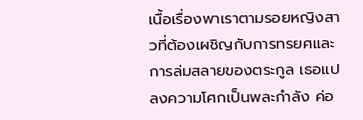เนื้อเรื่องพาเราตามรอยหญิงสาวที่ต้องเผชิญกับการทรยศและการล่มสลายของตระกูล เธอแปลงความโศกเป็นพละกำลัง ค่อ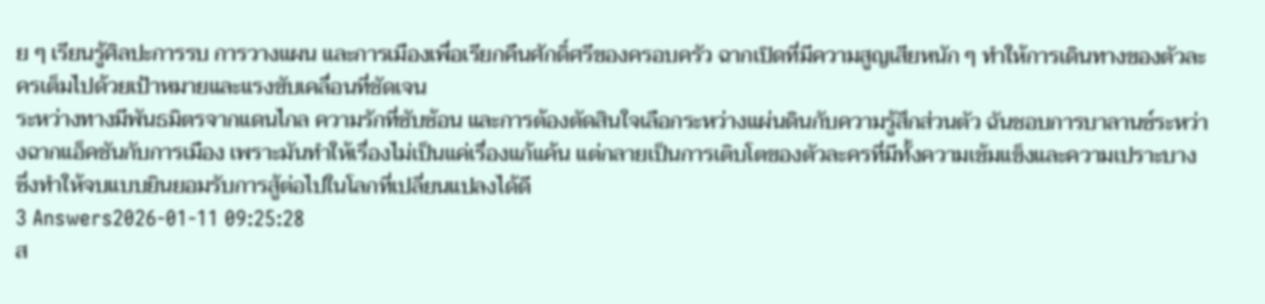ย ๆ เรียนรู้ศิลปะการรบ การวางแผน และการเมืองเพื่อเรียกคืนศักดิ์ศรีของครอบครัว ฉากเปิดที่มีความสูญเสียหนัก ๆ ทำให้การเดินทางของตัวละครเต็มไปด้วยเป้าหมายและแรงขับเคลื่อนที่ชัดเจน
ระหว่างทางมีพันธมิตรจากแดนไกล ความรักที่ซับซ้อน และการต้องตัดสินใจเลือกระหว่างแผ่นดินกับความรู้สึกส่วนตัว ฉันชอบการบาลานซ์ระหว่างฉากแอ็คชันกับการเมือง เพราะมันทำให้เรื่องไม่เป็นแค่เรื่องแก้แค้น แต่กลายเป็นการเติบโตของตัวละครที่มีทั้งความเข้มแข็งและความเปราะบาง ซึ่งทำให้จบแบบยินยอมรับการสู้ต่อไปในโลกที่เปลี่ยนแปลงได้ดี
3 Answers2026-01-11 09:25:28
ส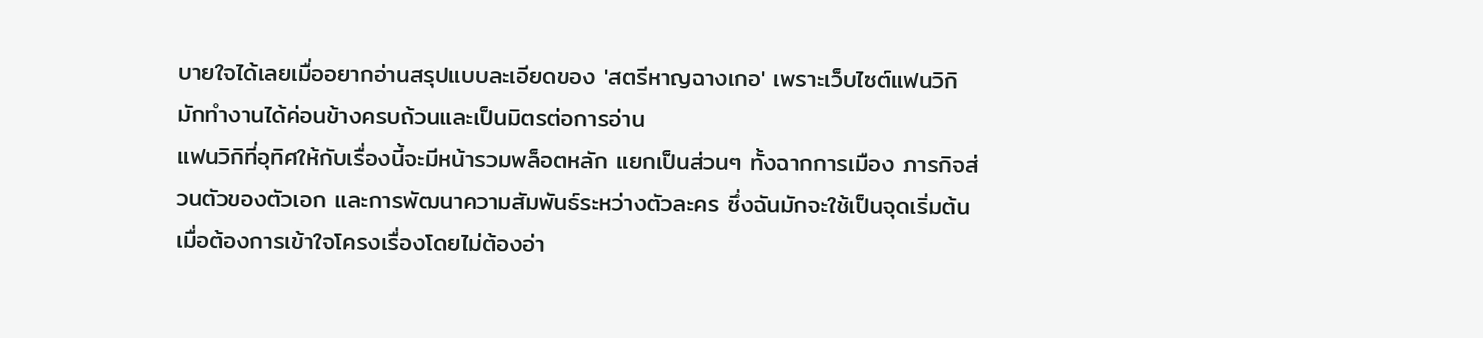บายใจได้เลยเมื่ออยากอ่านสรุปแบบละเอียดของ 'สตรีหาญฉางเกอ' เพราะเว็บไซต์แฟนวิกิมักทำงานได้ค่อนข้างครบถ้วนและเป็นมิตรต่อการอ่าน
แฟนวิกิที่อุทิศให้กับเรื่องนี้จะมีหน้ารวมพล็อตหลัก แยกเป็นส่วนๆ ทั้งฉากการเมือง ภารกิจส่วนตัวของตัวเอก และการพัฒนาความสัมพันธ์ระหว่างตัวละคร ซึ่งฉันมักจะใช้เป็นจุดเริ่มต้นเมื่อต้องการเข้าใจโครงเรื่องโดยไม่ต้องอ่า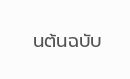นต้นฉบับ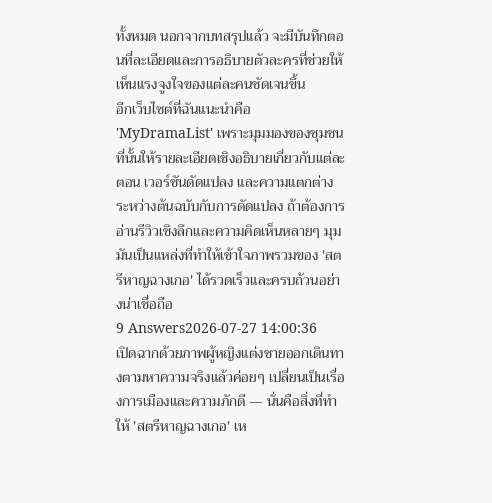ทั้งหมด นอกจากบทสรุปแล้ว จะมีบันทึกตอนที่ละเอียดและการอธิบายตัวละครที่ช่วยให้เห็นแรงจูงใจของแต่ละคนชัดเจนขึ้น
อีกเว็บไซต์ที่ฉันแนะนำคือ 'MyDramaList' เพราะมุมมองของชุมชนที่นั้นให้รายละเอียดเชิงอธิบายเกี่ยวกับแต่ละตอน เวอร์ชันดัดแปลง และความแตกต่างระหว่างต้นฉบับกับการดัดแปลง ถ้าต้องการอ่านรีวิวเชิงลึกและความคิดเห็นหลายๆ มุม มันเป็นแหล่งที่ทำให้เข้าใจภาพรวมของ 'สตรีหาญฉางเกอ' ได้รวดเร็วและครบถ้วนอย่างน่าเชื่อถือ
9 Answers2026-07-27 14:00:36
เปิดฉากด้วยภาพผู้หญิงแต่งชายออกเดินทางตามหาความจริงแล้วค่อยๆ เปลี่ยนเป็นเรื่องการเมืองและความภักดี — นั่นคือสิ่งที่ทำให้ 'สตรีหาญฉางเกอ' เห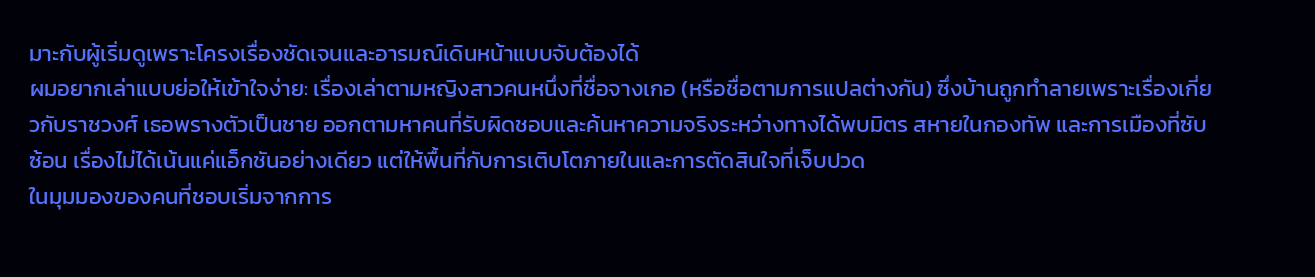มาะกับผู้เริ่มดูเพราะโครงเรื่องชัดเจนและอารมณ์เดินหน้าแบบจับต้องได้
ผมอยากเล่าแบบย่อให้เข้าใจง่าย: เรื่องเล่าตามหญิงสาวคนหนึ่งที่ชื่อจางเกอ (หรือชื่อตามการแปลต่างกัน) ซึ่งบ้านถูกทำลายเพราะเรื่องเกี่ยวกับราชวงศ์ เธอพรางตัวเป็นชาย ออกตามหาคนที่รับผิดชอบและค้นหาความจริงระหว่างทางได้พบมิตร สหายในกองทัพ และการเมืองที่ซับซ้อน เรื่องไม่ได้เน้นแค่แอ็กชันอย่างเดียว แต่ให้พื้นที่กับการเติบโตภายในและการตัดสินใจที่เจ็บปวด
ในมุมมองของคนที่ชอบเริ่มจากการ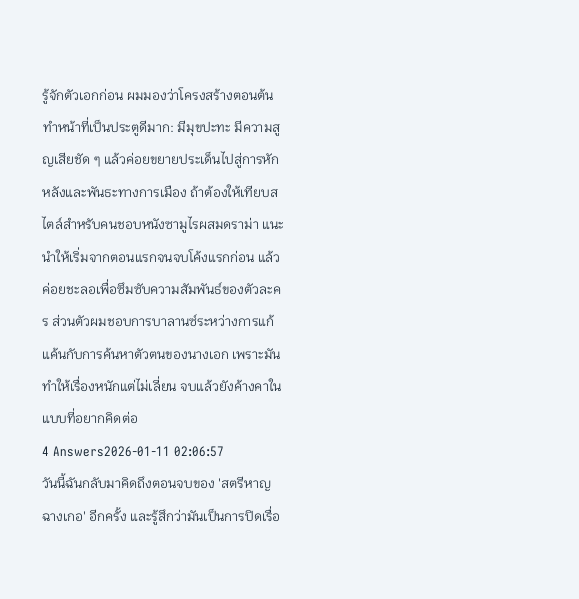รู้จักตัวเอกก่อน ผมมองว่าโครงสร้างตอนต้นทำหน้าที่เป็นประตูดีมาก: มีมุขปะทะ มีความสูญเสียชัด ๆ แล้วค่อยขยายประเด็นไปสู่การหักหลังและพันธะทางการเมือง ถ้าต้องให้เทียบสไตล์สำหรับคนชอบหนังซามูไรผสมดราม่า แนะนำให้เริ่มจากตอนแรกจนจบโค้งแรกก่อน แล้วค่อยชะลอเพื่อซึมซับความสัมพันธ์ของตัวละคร ส่วนตัวผมชอบการบาลานซ์ระหว่างการแก้แค้นกับการค้นหาตัวตนของนางเอก เพราะมันทำให้เรื่องหนักแต่ไม่เลี่ยน จบแล้วยังค้างคาในแบบที่อยากคิดต่อ
4 Answers2026-01-11 02:06:57
วันนี้ฉันกลับมาคิดถึงตอนจบของ 'สตรีหาญฉางเกอ' อีกครั้ง และรู้สึกว่ามันเป็นการปิดเรื่อ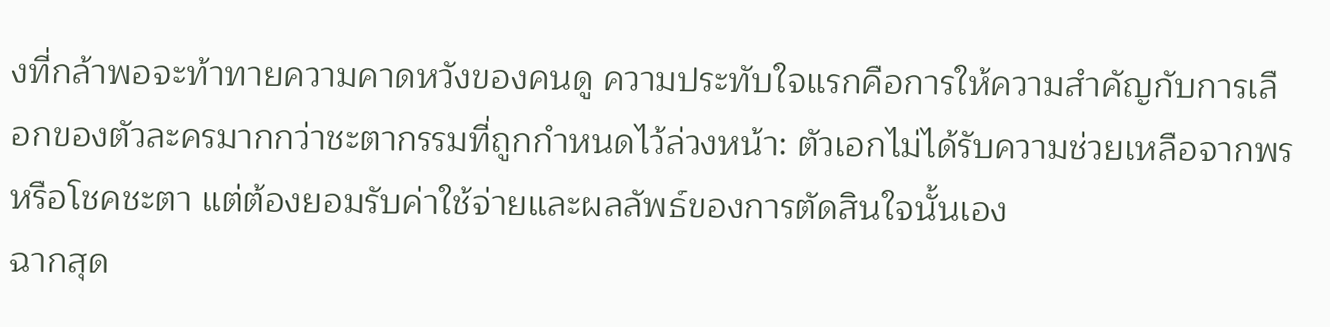งที่กล้าพอจะท้าทายความคาดหวังของคนดู ความประทับใจแรกคือการให้ความสำคัญกับการเลือกของตัวละครมากกว่าชะตากรรมที่ถูกกำหนดไว้ล่วงหน้า: ตัวเอกไม่ได้รับความช่วยเหลือจากพรหรือโชคชะตา แต่ต้องยอมรับค่าใช้จ่ายและผลลัพธ์ของการตัดสินใจนั้นเอง
ฉากสุด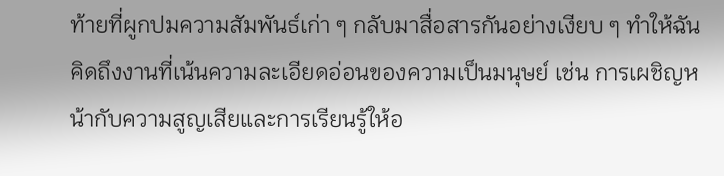ท้ายที่ผูกปมความสัมพันธ์เก่า ๆ กลับมาสื่อสารกันอย่างเงียบ ๆ ทำให้ฉันคิดถึงงานที่เน้นความละเอียดอ่อนของความเป็นมนุษย์ เช่น การเผชิญหน้ากับความสูญเสียและการเรียนรู้ให้อ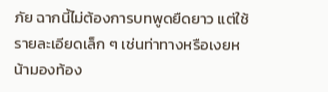ภัย ฉากนี้ไม่ต้องการบทพูดยืดยาว แต่ใช้รายละเอียดเล็ก ๆ เช่นท่าทางหรือเงยหน้ามองท้อง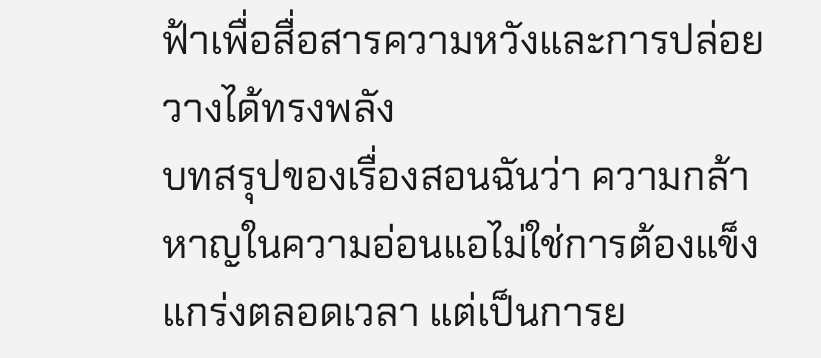ฟ้าเพื่อสื่อสารความหวังและการปล่อยวางได้ทรงพลัง
บทสรุปของเรื่องสอนฉันว่า ความกล้าหาญในความอ่อนแอไม่ใช่การต้องแข็งแกร่งตลอดเวลา แต่เป็นการย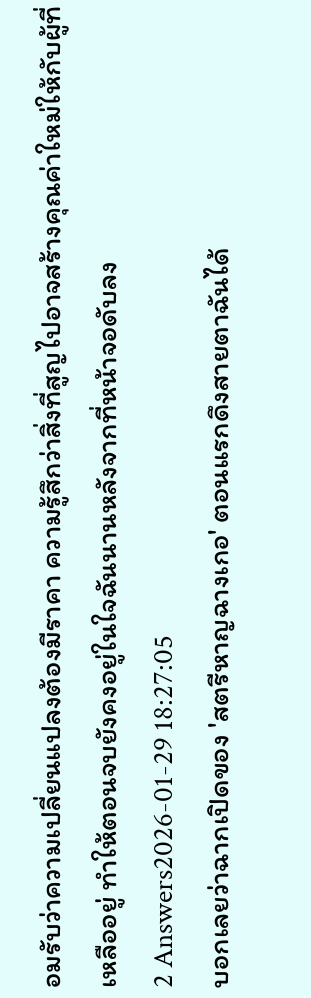อมรับว่าความเปลี่ยนแปลงต้องมีราคา ความรู้สึกว่าสิ่งที่สูญไปอาจสร้างคุณค่าใหม่ให้กับผู้ที่เหลืออยู่ ทำให้ตอนจบยังคงอยู่ในใจฉันนานหลังจากที่หน้าจอดับลง
2 Answers2026-01-29 18:27:05
บอกเลยว่าฉากเปิดของ 'สตรีหาญฉางเกอ' ตอนแรกดึงสายตาฉันได้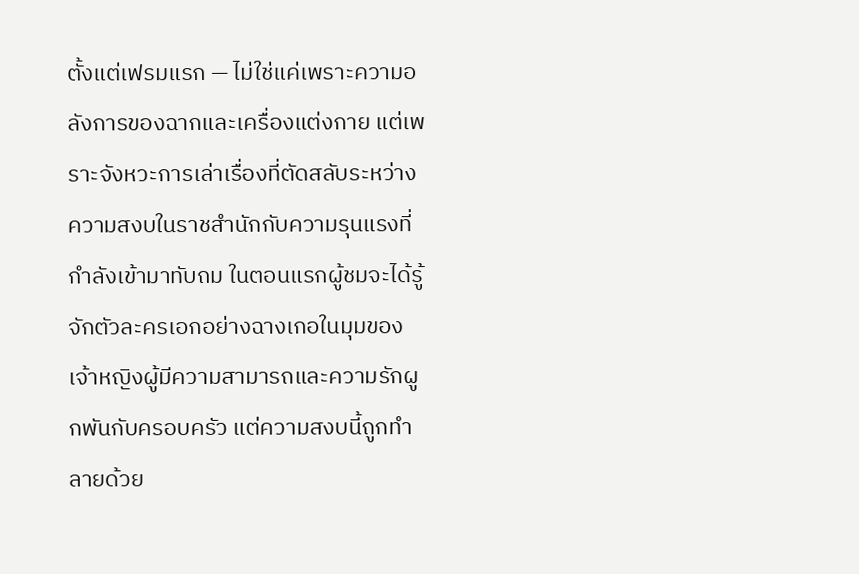ตั้งแต่เฟรมแรก — ไม่ใช่แค่เพราะความอลังการของฉากและเครื่องแต่งกาย แต่เพราะจังหวะการเล่าเรื่องที่ตัดสลับระหว่างความสงบในราชสำนักกับความรุนแรงที่กำลังเข้ามาทับถม ในตอนแรกผู้ชมจะได้รู้จักตัวละครเอกอย่างฉางเกอในมุมของเจ้าหญิงผู้มีความสามารถและความรักผูกพันกับครอบครัว แต่ความสงบนี้ถูกทำลายด้วย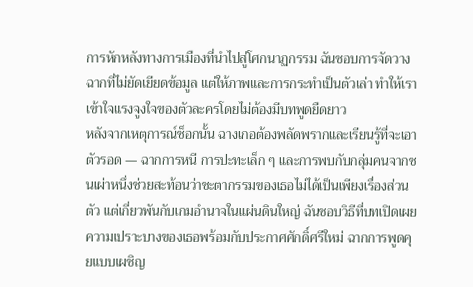การหักหลังทางการเมืองที่นำไปสู่โศกนาฏกรรม ฉันชอบการจัดวางฉากที่ไม่ยัดเยียดข้อมูล แต่ให้ภาพและการกระทำเป็นตัวเล่า ทำให้เราเข้าใจแรงจูงใจของตัวละครโดยไม่ต้องมีบทพูดยืดยาว
หลังจากเหตุการณ์ช็อกนั้น ฉางเกอต้องพลัดพรากและเรียนรู้ที่จะเอาตัวรอด — ฉากการหนี การปะทะเล็ก ๆ และการพบกับกลุ่มคนจากชนเผ่าหนึ่งช่วยสะท้อนว่าชะตากรรมของเธอไม่ได้เป็นเพียงเรื่องส่วนตัว แต่เกี่ยวพันกับเกมอำนาจในแผ่นดินใหญ่ ฉันชอบวิธีที่บทเปิดเผยความเปราะบางของเธอพร้อมกับประกาศศักดิ์ศรีใหม่ ฉากการพูดคุยแบบเผชิญ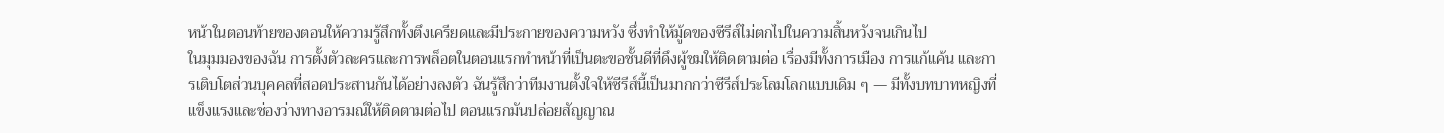หน้าในตอนท้ายของตอนให้ความรู้สึกทั้งตึงเครียดและมีประกายของความหวัง ซึ่งทำให้มู้ดของซีรีส์ไม่ตกไปในความสิ้นหวังจนเกินไป
ในมุมมองของฉัน การตั้งตัวละครและการพล็อตในตอนแรกทำหน้าที่เป็นตะขอชั้นดีที่ดึงผู้ชมให้ติดตามต่อ เรื่องมีทั้งการเมือง การแก้แค้น และการเติบโตส่วนบุคคลที่สอดประสานกันได้อย่างลงตัว ฉันรู้สึกว่าทีมงานตั้งใจให้ซีรีส์นี้เป็นมากกว่าซีรีส์ประโลมโลกแบบเดิม ๆ — มีทั้งบทบาทหญิงที่แข็งแรงและช่องว่างทางอารมณ์ให้ติดตามต่อไป ตอนแรกมันปล่อยสัญญาณ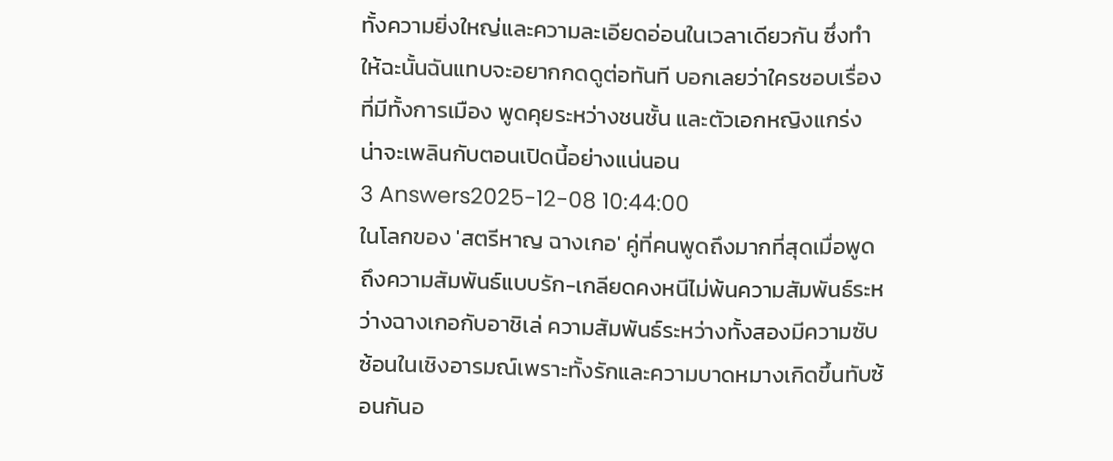ทั้งความยิ่งใหญ่และความละเอียดอ่อนในเวลาเดียวกัน ซึ่งทำให้ฉะนั้นฉันแทบจะอยากกดดูต่อทันที บอกเลยว่าใครชอบเรื่องที่มีทั้งการเมือง พูดคุยระหว่างชนชั้น และตัวเอกหญิงแกร่ง น่าจะเพลินกับตอนเปิดนี้อย่างแน่นอน
3 Answers2025-12-08 10:44:00
ในโลกของ 'สตรีหาญ ฉางเกอ' คู่ที่คนพูดถึงมากที่สุดเมื่อพูดถึงความสัมพันธ์แบบรัก-เกลียดคงหนีไม่พ้นความสัมพันธ์ระหว่างฉางเกอกับอาชิเล่ ความสัมพันธ์ระหว่างทั้งสองมีความซับซ้อนในเชิงอารมณ์เพราะทั้งรักและความบาดหมางเกิดขึ้นทับซ้อนกันอ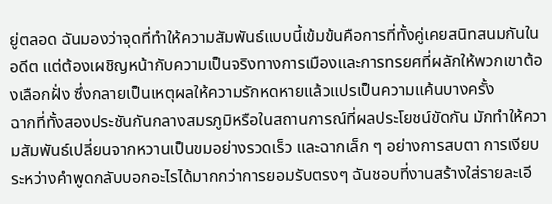ยู่ตลอด ฉันมองว่าจุดที่ทำให้ความสัมพันธ์แบบนี้เข้มข้นคือการที่ทั้งคู่เคยสนิทสนมกันในอดีต แต่ต้องเผชิญหน้ากับความเป็นจริงทางการเมืองและการทรยศที่ผลักให้พวกเขาต้องเลือกฝั่ง ซึ่งกลายเป็นเหตุผลให้ความรักหดหายแล้วแปรเป็นความแค้นบางครั้ง
ฉากที่ทั้งสองประชันกันกลางสมรภูมิหรือในสถานการณ์ที่ผลประโยชน์ขัดกัน มักทำให้ความสัมพันธ์เปลี่ยนจากหวานเป็นขมอย่างรวดเร็ว และฉากเล็ก ๆ อย่างการสบตา การเงียบระหว่างคำพูดกลับบอกอะไรได้มากกว่าการยอมรับตรงๆ ฉันชอบที่งานสร้างใส่รายละเอี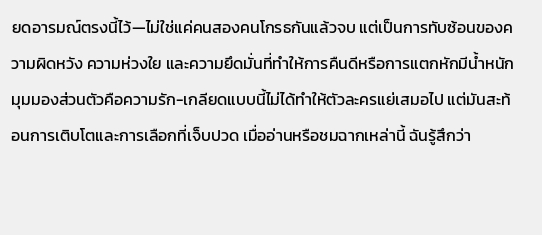ยดอารมณ์ตรงนี้ไว้—ไม่ใช่แค่คนสองคนโกรธกันแล้วจบ แต่เป็นการทับซ้อนของความผิดหวัง ความห่วงใย และความยึดมั่นที่ทำให้การคืนดีหรือการแตกหักมีน้ำหนัก
มุมมองส่วนตัวคือความรัก-เกลียดแบบนี้ไม่ได้ทำให้ตัวละครแย่เสมอไป แต่มันสะท้อนการเติบโตและการเลือกที่เจ็บปวด เมื่ออ่านหรือชมฉากเหล่านี้ ฉันรู้สึกว่า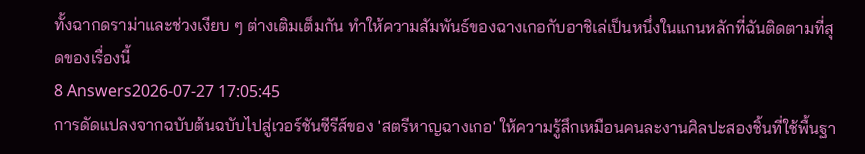ทั้งฉากดราม่าและช่วงเงียบ ๆ ต่างเติมเต็มกัน ทำให้ความสัมพันธ์ของฉางเกอกับอาชิเล่เป็นหนึ่งในแกนหลักที่ฉันติดตามที่สุดของเรื่องนี้
8 Answers2026-07-27 17:05:45
การดัดแปลงจากฉบับต้นฉบับไปสู่เวอร์ชันซีรีส์ของ 'สตรีหาญฉางเกอ' ให้ความรู้สึกเหมือนคนละงานศิลปะสองชิ้นที่ใช้พื้นฐา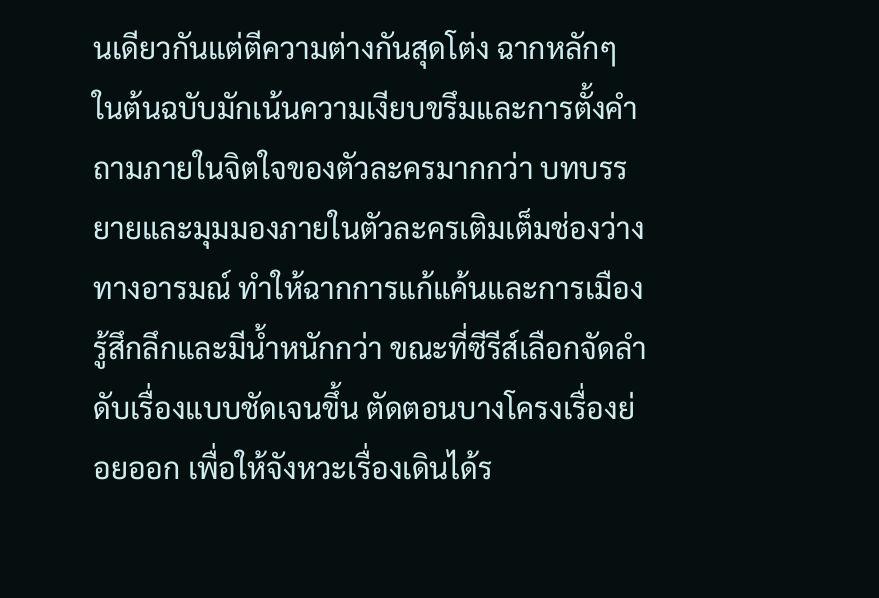นเดียวกันแต่ตีความต่างกันสุดโต่ง ฉากหลักๆ ในต้นฉบับมักเน้นความเงียบขรึมและการตั้งคำถามภายในจิตใจของตัวละครมากกว่า บทบรรยายและมุมมองภายในตัวละครเติมเต็มช่องว่างทางอารมณ์ ทำให้ฉากการแก้แค้นและการเมืองรู้สึกลึกและมีน้ำหนักกว่า ขณะที่ซีรีส์เลือกจัดลำดับเรื่องแบบชัดเจนขึ้น ตัดตอนบางโครงเรื่องย่อยออก เพื่อให้จังหวะเรื่องเดินได้ร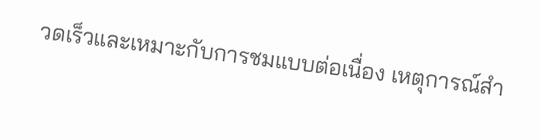วดเร็วและเหมาะกับการชมแบบต่อเนื่อง เหตุการณ์สำ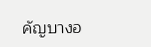คัญบางอ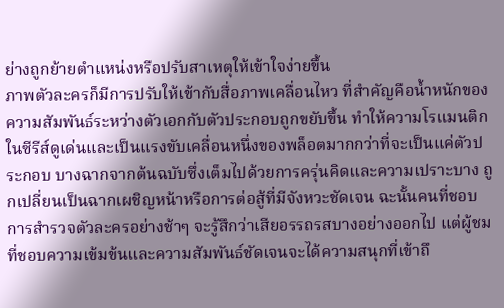ย่างถูกย้ายตำแหน่งหรือปรับสาเหตุให้เข้าใจง่ายขึ้น
ภาพตัวละครก็มีการปรับให้เข้ากับสื่อภาพเคลื่อนไหว ที่สำคัญคือน้ำหนักของความสัมพันธ์ระหว่างตัวเอกกับตัวประกอบถูกขยับขึ้น ทำให้ความโรแมนติกในซีรีส์ดูเด่นและเป็นแรงขับเคลื่อนหนึ่งของพล็อตมากกว่าที่จะเป็นแค่ตัวประกอบ บางฉากจากต้นฉบับซึ่งเต็มไปด้วยการครุ่นคิดและความเปราะบาง ถูกเปลี่ยนเป็นฉากเผชิญหน้าหรือการต่อสู้ที่มีจังหวะชัดเจน ฉะนั้นคนที่ชอบการสำรวจตัวละครอย่างช้าๆ จะรู้สึกว่าเสียอรรถรสบางอย่างออกไป แต่ผู้ชมที่ชอบความเข้มข้นและความสัมพันธ์ชัดเจนจะได้ความสนุกที่เข้าถึ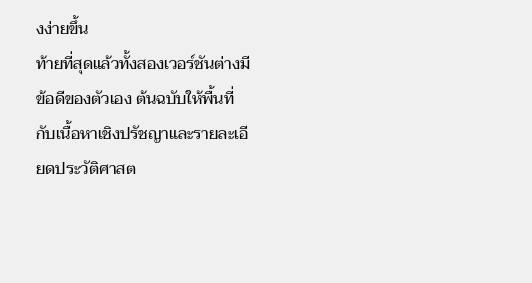งง่ายขึ้น
ท้ายที่สุดแล้วทั้งสองเวอร์ชันต่างมีข้อดีของตัวเอง ต้นฉบับให้พื้นที่กับเนื้อหาเชิงปรัชญาและรายละเอียดประวัติศาสต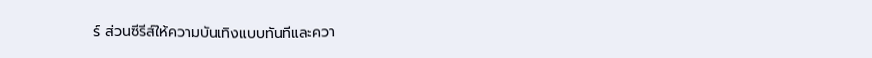ร์ ส่วนซีรีส์ให้ความบันเทิงแบบทันทีและควา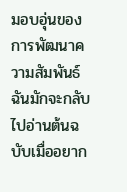มอบอุ่นของการพัฒนาความสัมพันธ์ ฉันมักจะกลับไปอ่านต้นฉบับเมื่ออยาก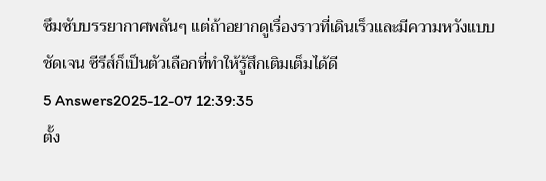ซึมซับบรรยากาศพลันๆ แต่ถ้าอยากดูเรื่องราวที่เดินเร็วและมีความหวังแบบชัดเจน ซีรีส์ก็เป็นตัวเลือกที่ทำให้รู้สึกเติมเต็มได้ดี
5 Answers2025-12-07 12:39:35
ตั้ง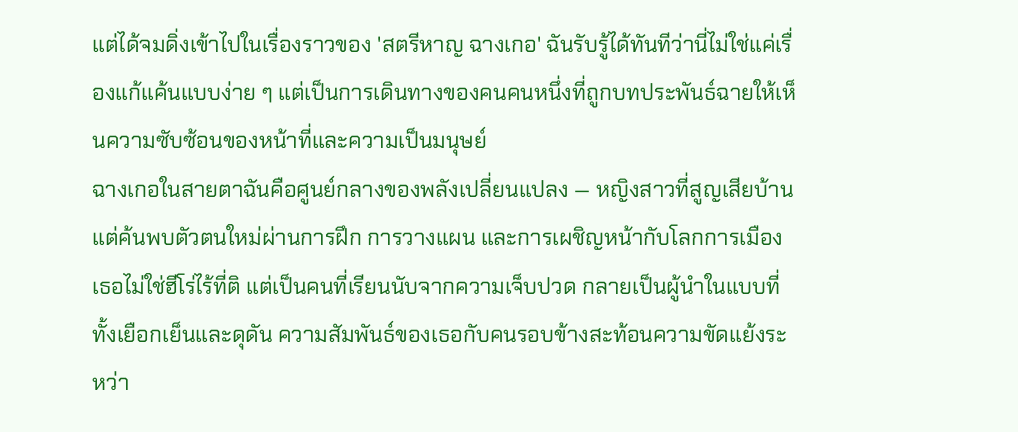แต่ได้จมดิ่งเข้าไปในเรื่องราวของ 'สตรีหาญ ฉางเกอ' ฉันรับรู้ได้ทันทีว่านี่ไม่ใช่แค่เรื่องแก้แค้นแบบง่าย ๆ แต่เป็นการเดินทางของคนคนหนึ่งที่ถูกบทประพันธ์ฉายให้เห็นความซับซ้อนของหน้าที่และความเป็นมนุษย์
ฉางเกอในสายตาฉันคือศูนย์กลางของพลังเปลี่ยนแปลง — หญิงสาวที่สูญเสียบ้านแต่ค้นพบตัวตนใหม่ผ่านการฝึก การวางแผน และการเผชิญหน้ากับโลกการเมือง เธอไม่ใช่ฮีโร่ไร้ที่ติ แต่เป็นคนที่เรียนนับจากความเจ็บปวด กลายเป็นผู้นำในแบบที่ทั้งเยือกเย็นและดุดัน ความสัมพันธ์ของเธอกับคนรอบข้างสะท้อนความขัดแย้งระหว่า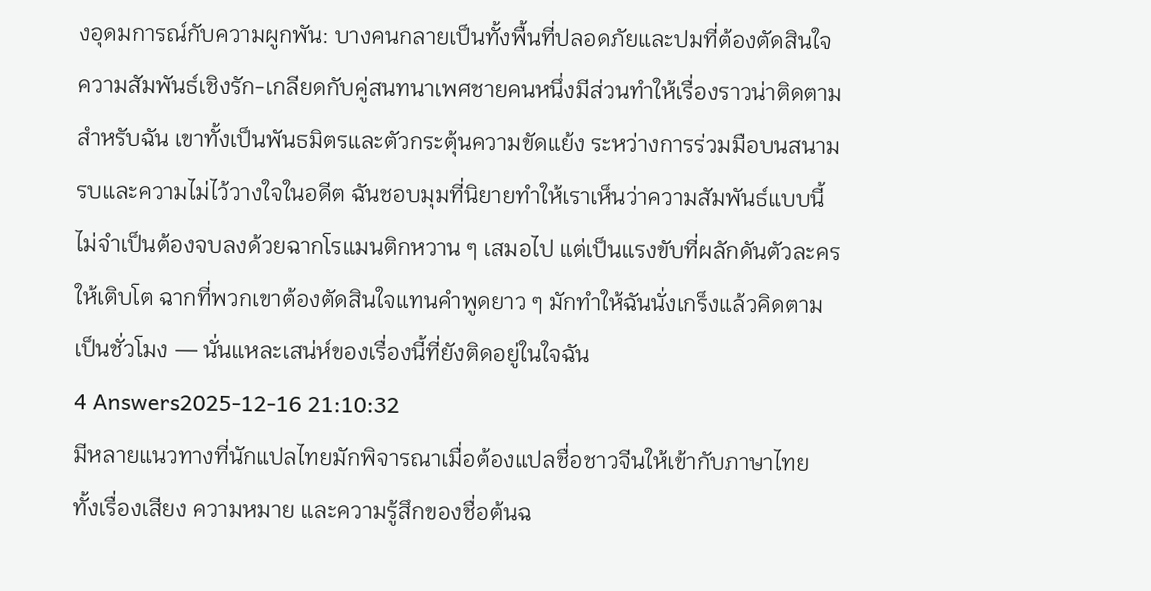งอุดมการณ์กับความผูกพัน: บางคนกลายเป็นทั้งพื้นที่ปลอดภัยและปมที่ต้องตัดสินใจ
ความสัมพันธ์เชิงรัก-เกลียดกับคู่สนทนาเพศชายคนหนึ่งมีส่วนทำให้เรื่องราวน่าติดตามสำหรับฉัน เขาทั้งเป็นพันธมิตรและตัวกระตุ้นความขัดแย้ง ระหว่างการร่วมมือบนสนามรบและความไม่ไว้วางใจในอดีต ฉันชอบมุมที่นิยายทำให้เราเห็นว่าความสัมพันธ์แบบนี้ไม่จำเป็นต้องจบลงด้วยฉากโรแมนติกหวาน ๆ เสมอไป แต่เป็นแรงขับที่ผลักดันตัวละครให้เติบโต ฉากที่พวกเขาต้องตัดสินใจแทนคำพูดยาว ๆ มักทำให้ฉันนั่งเกร็งแล้วคิดตามเป็นชั่วโมง — นั่นแหละเสน่ห์ของเรื่องนี้ที่ยังติดอยู่ในใจฉัน
4 Answers2025-12-16 21:10:32
มีหลายแนวทางที่นักแปลไทยมักพิจารณาเมื่อต้องแปลชื่อชาวจีนให้เข้ากับภาษาไทย ทั้งเรื่องเสียง ความหมาย และความรู้สึกของชื่อต้นฉ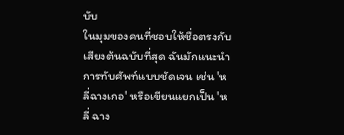บับ
ในมุมของคนที่ชอบให้ชื่อตรงกับเสียงต้นฉบับที่สุด ฉันมักแนะนำการทับศัพท์แบบชัดเจน เช่น 'หลี่ฉางเกอ' หรือเขียนแยกเป็น 'หลี่ ฉาง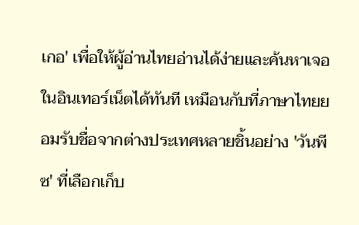เกอ' เพื่อให้ผู้อ่านไทยอ่านได้ง่ายและค้นหาเจอในอินเทอร์เน็ตได้ทันที เหมือนกับที่ภาษาไทยยอมรับชื่อจากต่างประเทศหลายชิ้นอย่าง 'วันพีซ' ที่เลือกเก็บ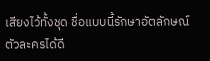เสียงไว้ทั้งชุด ชื่อแบบนี้รักษาอัตลักษณ์ตัวละครได้ดี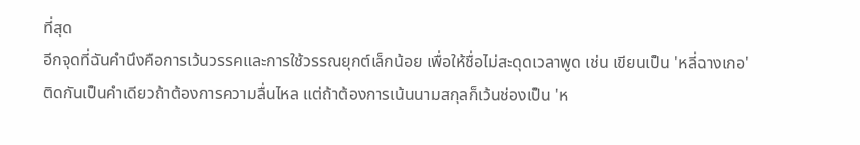ที่สุด
อีกจุดที่ฉันคำนึงคือการเว้นวรรคและการใช้วรรณยุกต์เล็กน้อย เพื่อให้ชื่อไม่สะดุดเวลาพูด เช่น เขียนเป็น 'หลี่ฉางเกอ' ติดกันเป็นคำเดียวถ้าต้องการความลื่นไหล แต่ถ้าต้องการเน้นนามสกุลก็เว้นช่องเป็น 'ห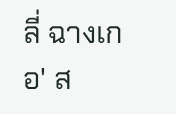ลี่ ฉางเกอ' ส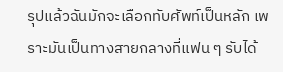รุปแล้วฉันมักจะเลือกทับศัพท์เป็นหลัก เพราะมันเป็นทางสายกลางที่แฟน ๆ รับได้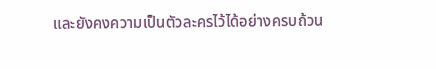และยังคงความเป็นตัวละครไว้ได้อย่างครบถ้วน